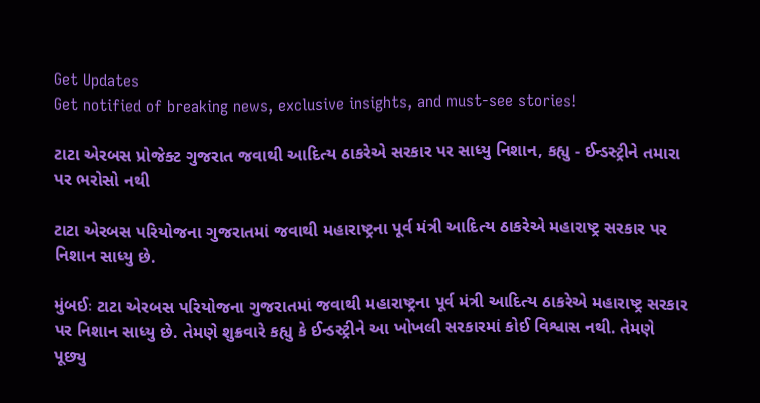Get Updates
Get notified of breaking news, exclusive insights, and must-see stories!

ટાટા એરબસ પ્રોજેક્ટ ગુજરાત જવાથી આદિત્ય ઠાકરેએ સરકાર પર સાધ્યુ નિશાન, કહ્યુ - ઈન્ડસ્ટ્રીને તમારા પર ભરોસો નથી

ટાટા એરબસ પરિયોજના ગુજરાતમાં જવાથી મહારાષ્ટ્રના પૂર્વ મંત્રી આદિત્ય ઠાકરેએ મહારાષ્ટ્ર સરકાર પર નિશાન સાધ્યુ છે.

મુંબઈઃ ટાટા એરબસ પરિયોજના ગુજરાતમાં જવાથી મહારાષ્ટ્રના પૂર્વ મંત્રી આદિત્ય ઠાકરેએ મહારાષ્ટ્ર સરકાર પર નિશાન સાધ્યુ છે. તેમણે શુક્રવારે કહ્યુ કે ઈન્ડસ્ટ્રીને આ ખોખલી સરકારમાં કોઈ વિશ્વાસ નથી. તેમણે પૂછ્યુ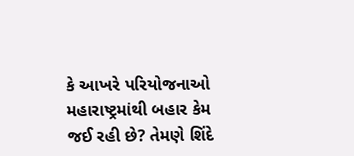કે આખરે પરિયોજનાઓ મહારાષ્ટ્રમાંથી બહાર કેમ જઈ રહી છે? તેમણે શિંદે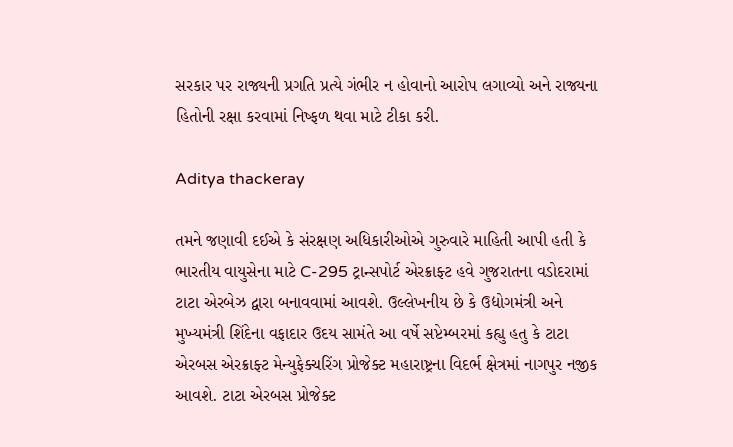સરકાર પર રાજ્યની પ્રગતિ પ્રત્યે ગંભીર ન હોવાનો આરોપ લગાવ્યો અને રાજ્યના હિતોની રક્ષા કરવામાં નિષ્ફળ થવા માટે ટીકા કરી.

Aditya thackeray

તમને જણાવી દઈએ કે સંરક્ષણ અધિકારીઓએ ગુરુવારે માહિતી આપી હતી કે ભારતીય વાયુસેના માટે C-295 ટ્રાન્સપોર્ટ એરક્રાફ્ટ હવે ગુજરાતના વડોદરામાં ટાટા એરબેઝ દ્વારા બનાવવામાં આવશે. ઉલ્લેખનીય છે કે ઉદ્યોગમંત્રી અને મુખ્યમંત્રી શિંદેના વફાદાર ઉદય સામંતે આ વર્ષે સપ્ટેમ્બરમાં કહ્યુ હતુ કે ટાટા એરબસ એરક્રાફ્ટ મેન્યુફેક્ચરિંગ પ્રોજેક્ટ મહારાષ્ટ્રના વિદર્ભ ક્ષેત્રમાં નાગપુર નજીક આવશે. ટાટા એરબસ પ્રોજેક્ટ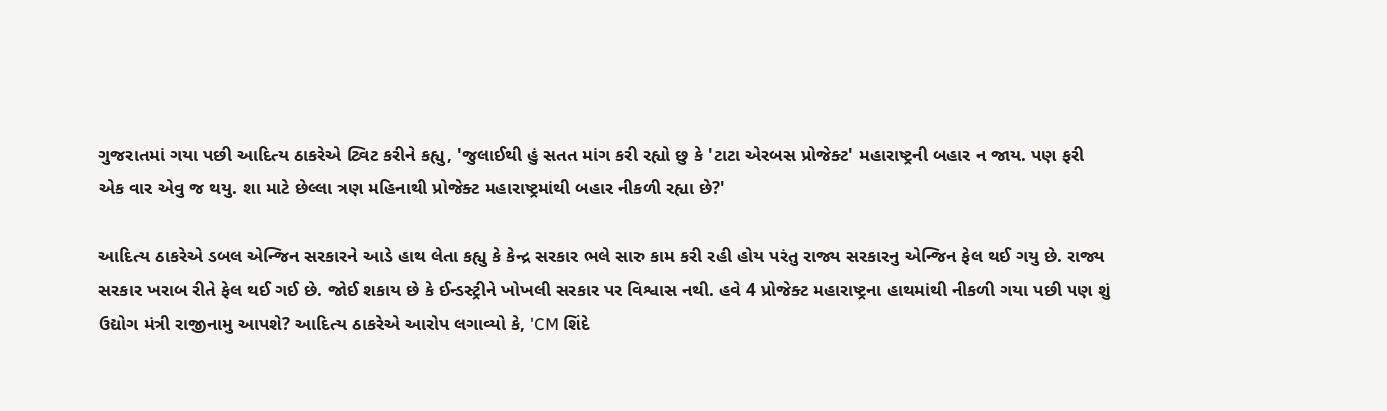ગુજરાતમાં ગયા પછી આદિત્ય ઠાકરેએ ટ્વિટ કરીને કહ્યુ, 'જુલાઈથી હું સતત માંગ કરી રહ્યો છુ કે 'ટાટા એરબસ પ્રોજેક્ટ' મહારાષ્ટ્રની બહાર ન જાય. પણ ફરી એક વાર એવુ જ થયુ. શા માટે છેલ્લા ત્રણ મહિનાથી પ્રોજેક્ટ મહારાષ્ટ્રમાંથી બહાર નીકળી રહ્યા છે?'

આદિત્ય ઠાકરેએ ડબલ એન્જિન સરકારને આડે હાથ લેતા કહ્યુ કે કેન્દ્ર સરકાર ભલે સારુ કામ કરી રહી હોય પરંતુ રાજ્ય સરકારનુ એન્જિન ફેલ થઈ ગયુ છે. રાજ્ય સરકાર ખરાબ રીતે ફેલ થઈ ગઈ છે. જોઈ શકાય છે કે ઈન્ડસ્ટ્રીને ખોખલી સરકાર પર વિશ્વાસ નથી. હવે 4 પ્રોજેક્ટ મહારાષ્ટ્રના હાથમાંથી નીકળી ગયા પછી પણ શું ઉદ્યોગ મંત્રી રાજીનામુ આપશે? આદિત્ય ઠાકરેએ આરોપ લગાવ્યો કે, 'CM શિંદે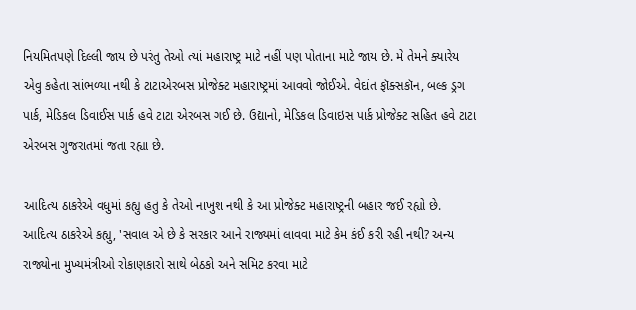નિયમિતપણે દિલ્લી જાય છે પરંતુ તેઓ ત્યાં મહારાષ્ટ્ર માટે નહીં પણ પોતાના માટે જાય છે. મે તેમને ક્યારેય એવુ કહેતા સાંભળ્યા નથી કે ટાટાએરબસ પ્રોજેક્ટ મહારાષ્ટ્રમાં આવવો જોઈએ. વેદાંત ફૉક્સકૉન, બલ્ક ડ્રગ પાર્ક, મેડિકલ ડિવાઈસ પાર્ક હવે ટાટા એરબસ ગઈ છે. ઉદ્યાનો, મેડિકલ ડિવાઇસ પાર્ક પ્રોજેક્ટ સહિત હવે ટાટા એરબસ ગુજરાતમાં જતા રહ્યા છે.

આદિત્ય ઠાકરેએ વધુમાં કહ્યુ હતુ કે તેઓ નાખુશ નથી કે આ પ્રોજેક્ટ મહારાષ્ટ્રની બહાર જઈ રહ્યો છે. આદિત્ય ઠાકરેએ કહ્યુ, 'સવાલ એ છે કે સરકાર આને રાજ્યમાં લાવવા માટે કેમ કંઈ કરી રહી નથી? અન્ય રાજ્યોના મુખ્યમંત્રીઓ રોકાણકારો સાથે બેઠકો અને સમિટ કરવા માટે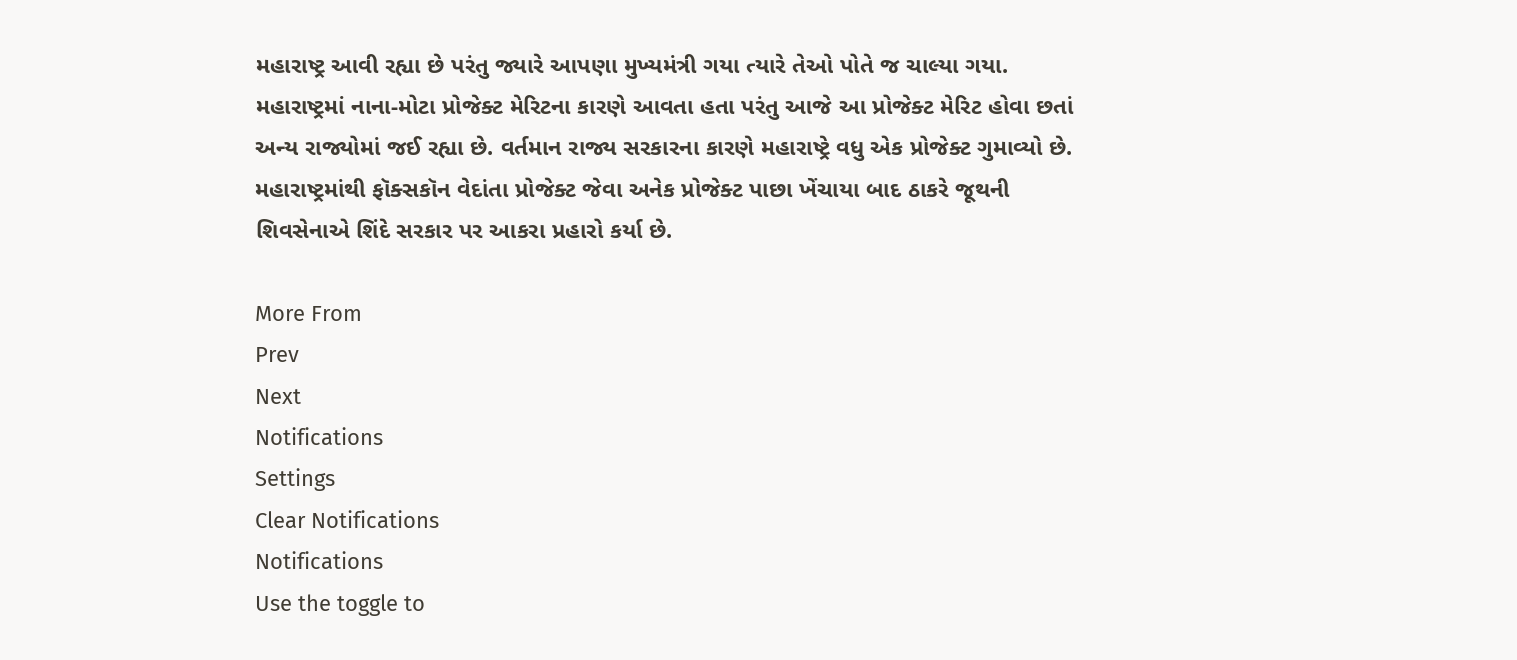મહારાષ્ટ્ર આવી રહ્યા છે પરંતુ જ્યારે આપણા મુખ્યમંત્રી ગયા ત્યારે તેઓ પોતે જ ચાલ્યા ગયા. મહારાષ્ટ્રમાં નાના-મોટા પ્રોજેક્ટ મેરિટના કારણે આવતા હતા પરંતુ આજે આ પ્રોજેક્ટ મેરિટ હોવા છતાં અન્ય રાજ્યોમાં જઈ રહ્યા છે. વર્તમાન રાજ્ય સરકારના કારણે મહારાષ્ટ્રે વધુ એક પ્રોજેક્ટ ગુમાવ્યો છે. મહારાષ્ટ્રમાંથી ફૉક્સકૉન વેદાંતા પ્રોજેક્ટ જેવા અનેક પ્રોજેક્ટ પાછા ખેંચાયા બાદ ઠાકરે જૂથની શિવસેનાએ શિંદે સરકાર પર આકરા પ્રહારો કર્યા છે.

More From
Prev
Next
Notifications
Settings
Clear Notifications
Notifications
Use the toggle to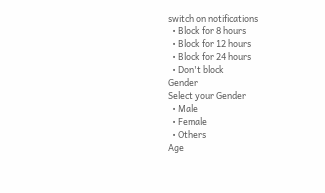switch on notifications
  • Block for 8 hours
  • Block for 12 hours
  • Block for 24 hours
  • Don't block
Gender
Select your Gender
  • Male
  • Female
  • Others
Age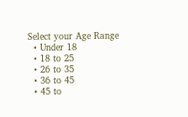Select your Age Range
  • Under 18
  • 18 to 25
  • 26 to 35
  • 36 to 45
  • 45 to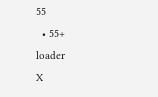55
  • 55+
loader
X